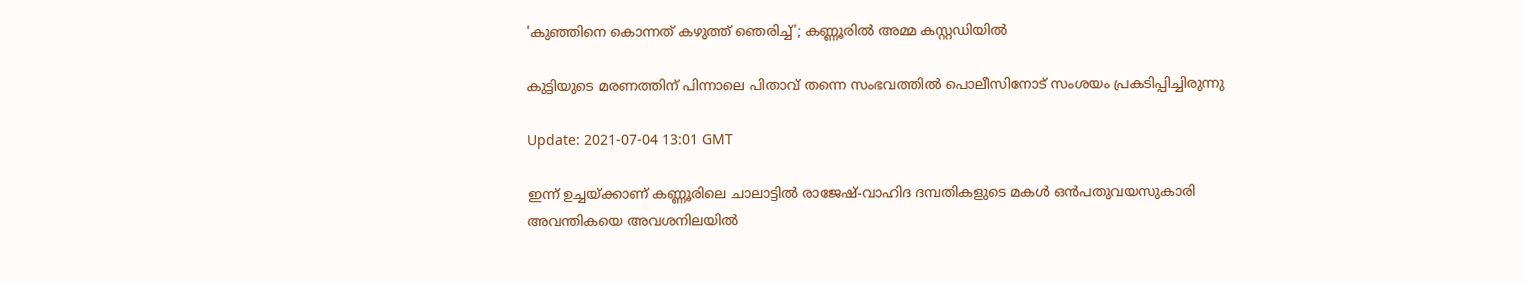'കുഞ്ഞിനെ കൊന്നത് കഴുത്ത് ഞെരിച്ച്'; കണ്ണൂരിൽ അമ്മ കസ്റ്റഡിയിൽ

കുട്ടിയുടെ മരണത്തിന് പിന്നാലെ പിതാവ് തന്നെ സംഭവത്തില്‍ പൊലീസിനോട് സംശയം പ്രകടിപ്പിച്ചിരുന്നു

Update: 2021-07-04 13:01 GMT

ഇന്ന് ഉച്ചയ്ക്കാണ് കണ്ണൂരിലെ ചാലാട്ടിൽ രാജേഷ്-വാഹിദ ദമ്പതികളുടെ മകൾ ഒൻപതുവയസുകാരി അവന്തികയെ അവശനിലയിൽ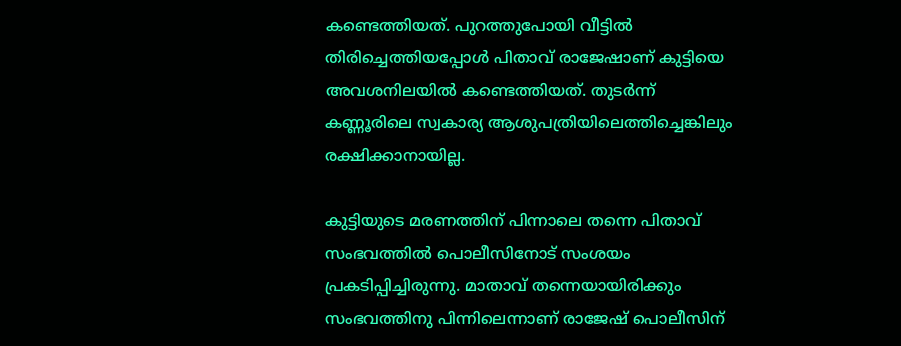കണ്ടെത്തിയത്. പുറത്തുപോയി വീട്ടില്‍ തിരിച്ചെത്തിയപ്പോൾ പിതാവ് രാജേഷാണ് കുട്ടിയെ അവശനിലയിൽ കണ്ടെത്തിയത്. തുടർന്ന് കണ്ണൂരിലെ സ്വകാര്യ ആശുപത്രിയിലെത്തിച്ചെങ്കിലും രക്ഷിക്കാനായില്ല.

കുട്ടിയുടെ മരണത്തിന് പിന്നാലെ തന്നെ പിതാവ് സംഭവത്തില്‍ പൊലീസിനോട് സംശയം പ്രകടിപ്പിച്ചിരുന്നു. മാതാവ് തന്നെയായിരിക്കും സംഭവത്തിനു പിന്നിലെന്നാണ് രാജേഷ് പൊലീസിന്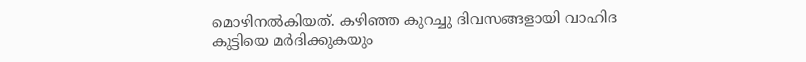മൊഴിനൽകിയത്. കഴിഞ്ഞ കുറച്ചു ദിവസങ്ങളായി വാഹിദ കുട്ടിയെ മർദിക്കുകയും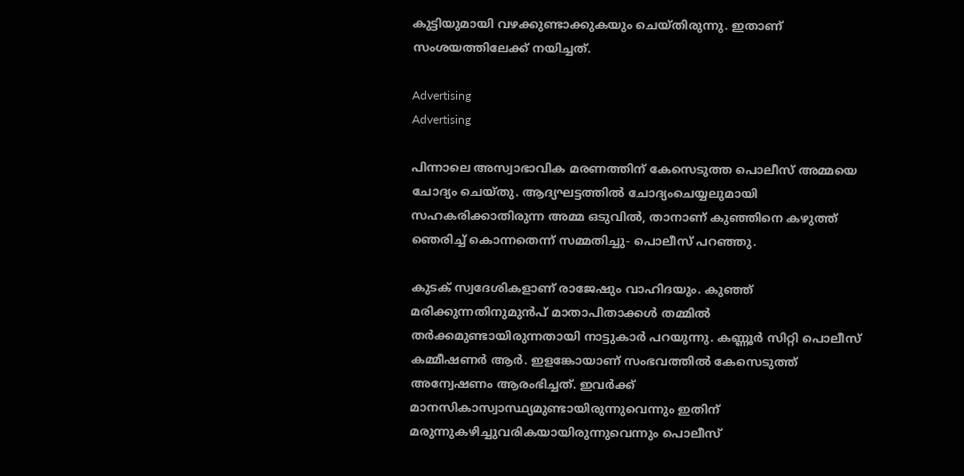കുട്ടിയുമായി വഴക്കുണ്ടാക്കുകയും ചെയ്തിരുന്നു. ഇതാണ് സംശയത്തിലേക്ക് നയിച്ചത്.

Advertising
Advertising

പിന്നാലെ അസ്വാഭാവിക മരണത്തിന് കേസെടുത്ത പൊലീസ് അമ്മയെ ചോദ്യം ചെയ്തു. ആദ്യഘട്ടത്തിൽ ചോദ്യംചെയ്യലുമായി സഹകരിക്കാതിരുന്ന അമ്മ ഒടുവിൽ, താനാണ് കുഞ്ഞിനെ കഴുത്ത് ഞെരിച്ച് കൊന്നതെന്ന് സമ്മതിച്ചു- പൊലീസ് പറഞ്ഞു.

കുടക് സ്വദേശികളാണ് രാജേഷും വാഹിദയും. കുഞ്ഞ് മരിക്കുന്നതിനുമുൻപ് മാതാപിതാക്കൾ തമ്മിൽ തർക്കമുണ്ടായിരുന്നതായി നാട്ടുകാർ പറയുന്നു. കണ്ണൂർ സിറ്റി പൊലീസ് കമ്മീഷണർ ആർ. ഇളങ്കോയാണ് സംഭവത്തിൽ കേസെടുത്ത് അന്വേഷണം ആരംഭിച്ചത്. ഇവർക്ക് മാനസികാസ്വാസ്ഥ്യമുണ്ടായിരുന്നുവെന്നും ഇതിന് മരുന്നുകഴിച്ചുവരികയായിരുന്നുവെന്നും പൊലീസ്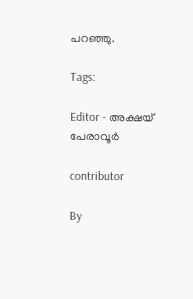പറഞ്ഞു.

Tags:

Editor - അക്ഷയ് പേരാവൂർ

contributor

By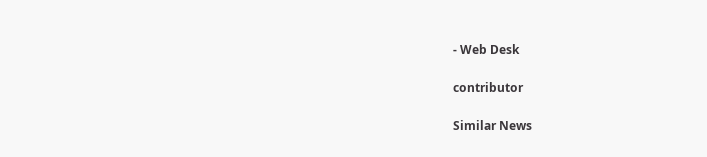- Web Desk

contributor

Similar News